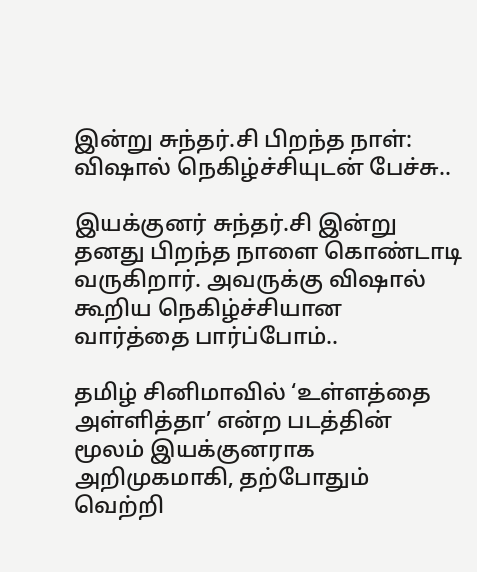இன்று சுந்தர்.சி பிறந்த நாள்: விஷால் நெகிழ்ச்சியுடன் பேச்சு..

இயக்குனர் சுந்தர்.சி இன்று தனது பிறந்த நாளை கொண்டாடி வருகிறார். அவருக்கு விஷால் கூறிய நெகிழ்ச்சியான வார்த்தை பார்ப்போம்..

தமிழ் சினிமாவில் ‘உள்ளத்தை அள்ளித்தா’ என்ற படத்தின் மூலம் இயக்குனராக அறிமுகமாகி, தற்போதும் வெற்றி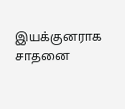இயக்குனராக சாதனை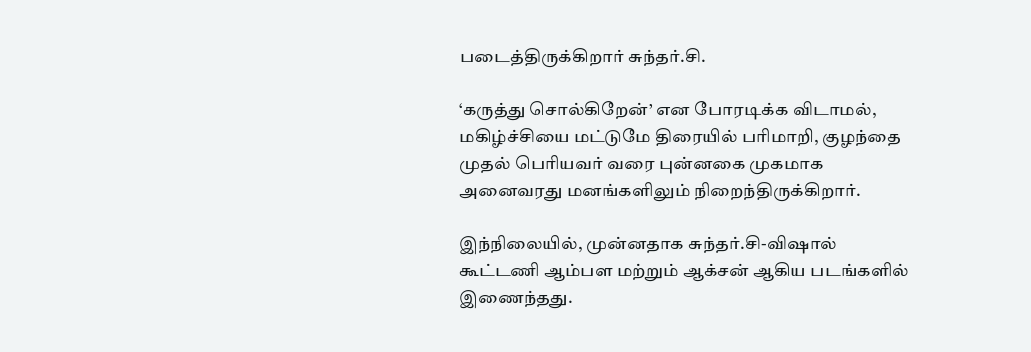படைத்திருக்கிறார் சுந்தர்.சி.

‘கருத்து சொல்கிறேன்’ என போரடிக்க விடாமல், மகிழ்ச்சியை மட்டுமே திரையில் பரிமாறி, குழந்தை முதல் பெரியவர் வரை புன்னகை முகமாக அனைவரது மனங்களிலும் நிறைந்திருக்கிறார்.

இந்நிலையில், முன்னதாக சுந்தர்.சி-விஷால் கூட்டணி ஆம்பள மற்றும் ஆக்சன் ஆகிய படங்களில் இணைந்தது.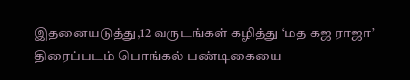இதனையடுத்து,12 வருடங்கள் கழித்து ‘மத கஜ ராஜா’ திரைப்படம் பொங்கல் பண்டிகையை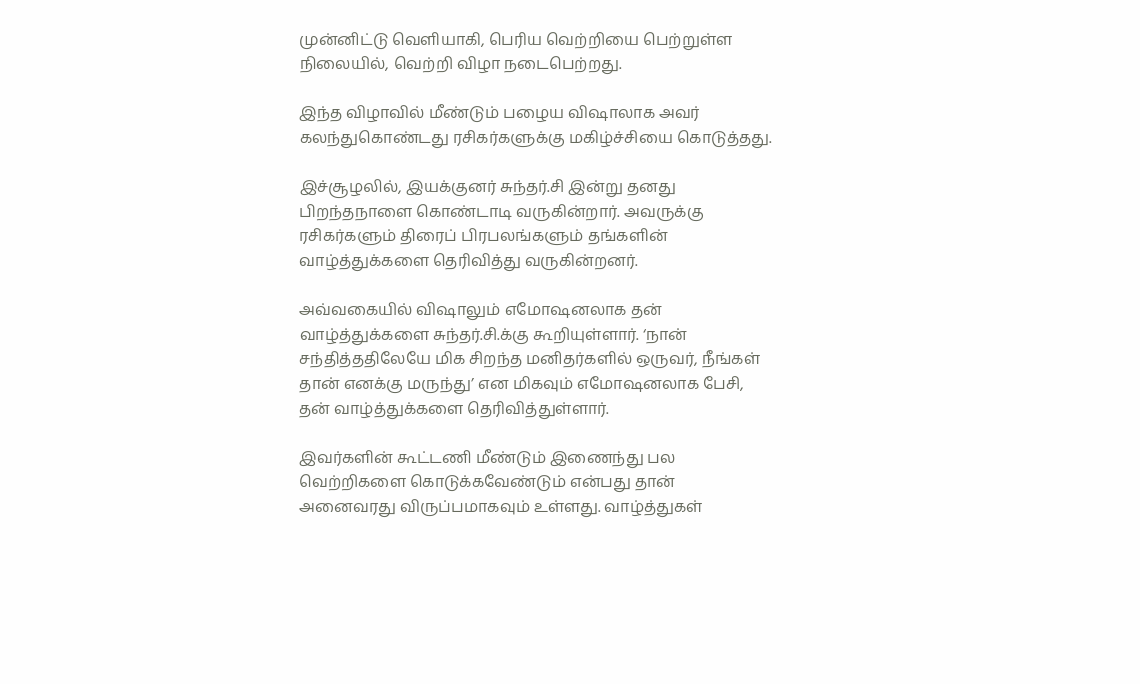முன்னிட்டு வெளியாகி, பெரிய வெற்றியை பெற்றுள்ள நிலையில், வெற்றி விழா நடைபெற்றது.

இந்த விழாவில் மீண்டும் பழைய விஷாலாக அவர் கலந்துகொண்டது ரசிகர்களுக்கு மகிழ்ச்சியை கொடுத்தது.

இச்சூழலில், இயக்குனர் சுந்தர்.சி இன்று தனது பிறந்தநாளை கொண்டாடி வருகின்றார். அவருக்கு ரசிகர்களும் திரைப் பிரபலங்களும் தங்களின் வாழ்த்துக்களை தெரிவித்து வருகின்றனர்.

அவ்வகையில் விஷாலும் எமோஷனலாக தன் வாழ்த்துக்களை சுந்தர்.சி.க்கு கூறியுள்ளார். ‘நான் சந்தித்ததிலேயே மிக சிறந்த மனிதர்களில் ஒருவர், நீங்கள் தான் எனக்கு மருந்து’ என மிகவும் எமோஷனலாக பேசி, தன் வாழ்த்துக்களை தெரிவித்துள்ளார்.

இவர்களின் கூட்டணி மீண்டும் இணைந்து பல வெற்றிகளை கொடுக்கவேண்டும் என்பது தான் அனைவரது விருப்பமாகவும் உள்ளது. வாழ்த்துகள்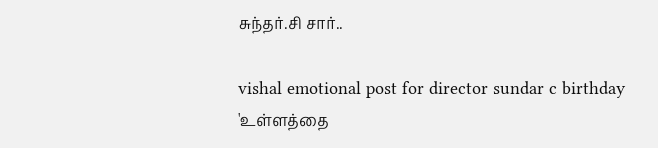சுந்தர்.சி சார்..

vishal emotional post for director sundar c birthday
'உள்ளத்தை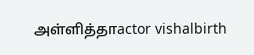அள்ளித்தாactor vishalbirth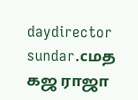daydirector sundar.cமத கஜ ராஜா